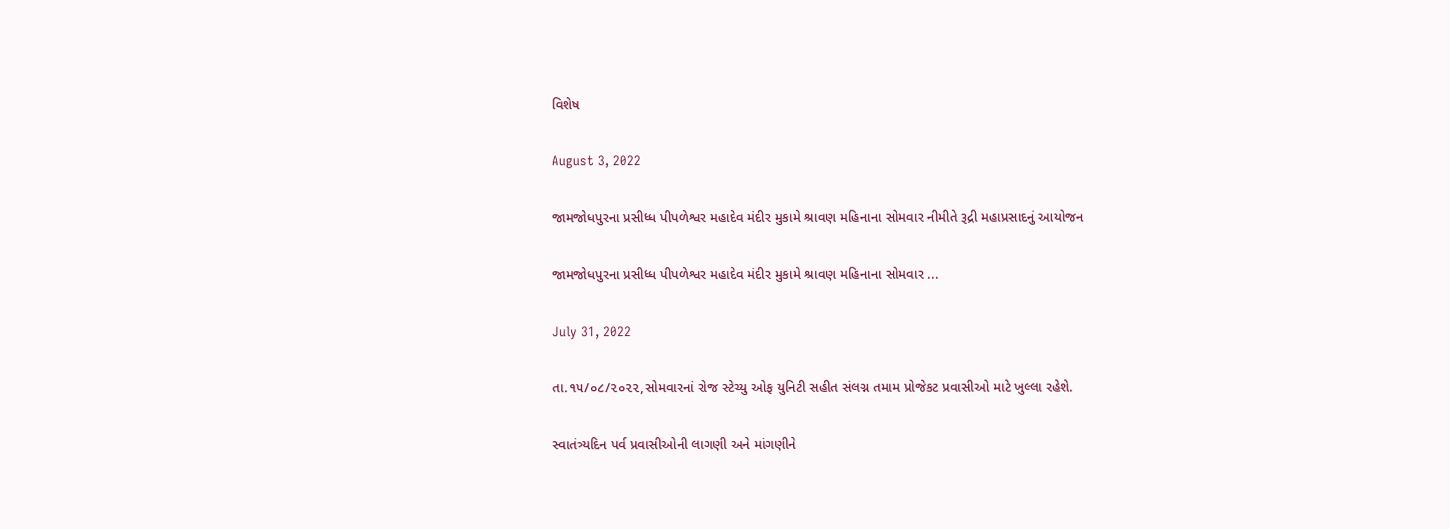વિશેષ

August 3, 2022

જામજોધપુરના પ્રસીધ્ધ પીપળેશ્વર મહાદેવ મંદીર મુકામે શ્રાવણ મહિનાના સોમવાર નીમીતે રૂદ્રી મહાપ્રસાદનું આયોજન

જામજોધપુરના પ્રસીધ્ધ પીપળેશ્વર મહાદેવ મંદીર મુકામે શ્રાવણ મહિનાના સોમવાર ...

July 31, 2022

તા.૧૫/૦૮/૨૦૨૨,સોમવારનાં રોજ સ્ટેચ્યુ ઓફ યુનિટી સહીત સંલગ્ન તમામ પ્રોજેકટ પ્રવાસીઓ માટે ખુલ્લા રહેશે.

સ્વાતંત્ર્યદિન પર્વ પ્રવાસીઓની લાગણી અને માંગણીને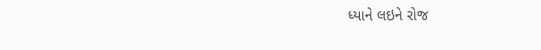ધ્યાને લઇને રોજ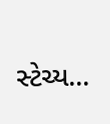સ્ટેચ્ય...